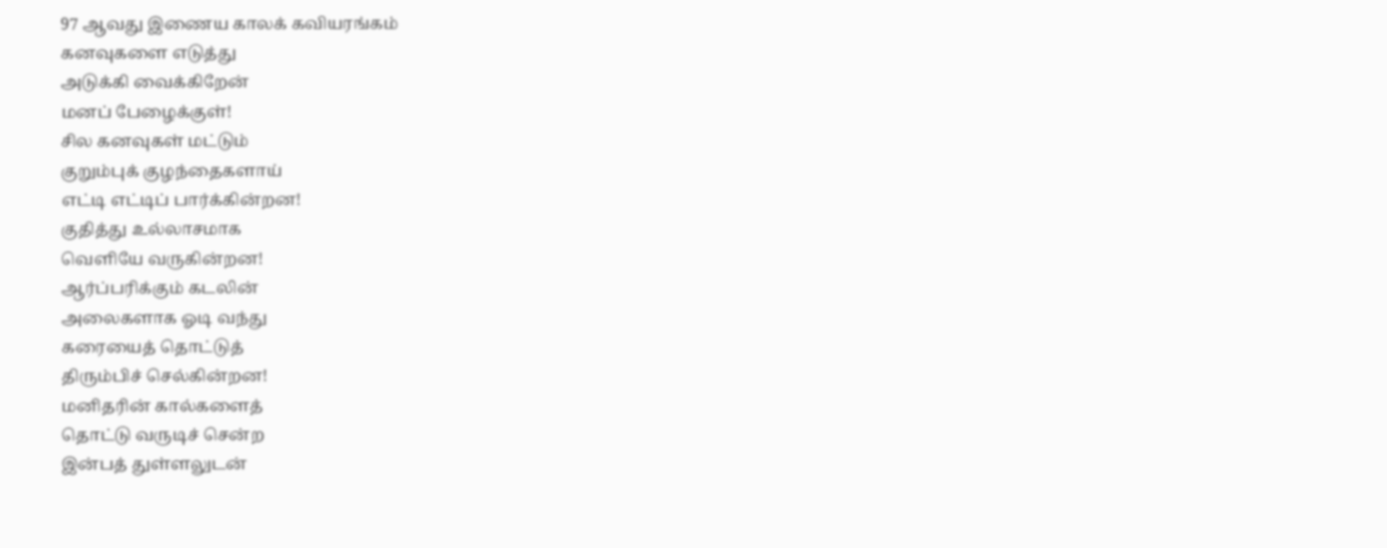97 ஆவது இணைய காலக் கவியரங்கம்
கனவுகளை எடுத்து
அடுக்கி வைக்கிறேன்
மனப் பேழைக்குள்!
சில கனவுகள் மட்டும்
குறும்புக் குழந்தைகளாய்
எட்டி எட்டிப் பார்க்கின்றன!
குதித்து உல்லாசமாக
வெளியே வருகின்றன!
ஆர்ப்பரிக்கும் கடலின்
அலைகளாக ஓடி வந்து
கரையைத் தொட்டுத்
திரும்பிச் செல்கின்றன!
மனிதரின் கால்களைத்
தொட்டு வருடிச் சென்ற
இன்பத் துள்ளலுடன்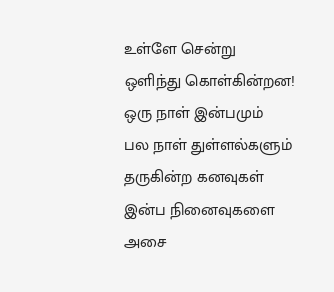உள்ளே சென்று
ஒளிந்து கொள்கின்றன!
ஒரு நாள் இன்பமும்
பல நாள் துள்ளல்களும் தருகின்ற கனவுகள்
இன்ப நினைவுகளை
அசை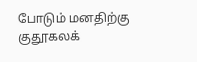போடும் மனதிற்கு
குதூகலக்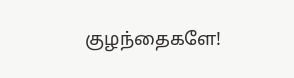குழந்தைகளே!